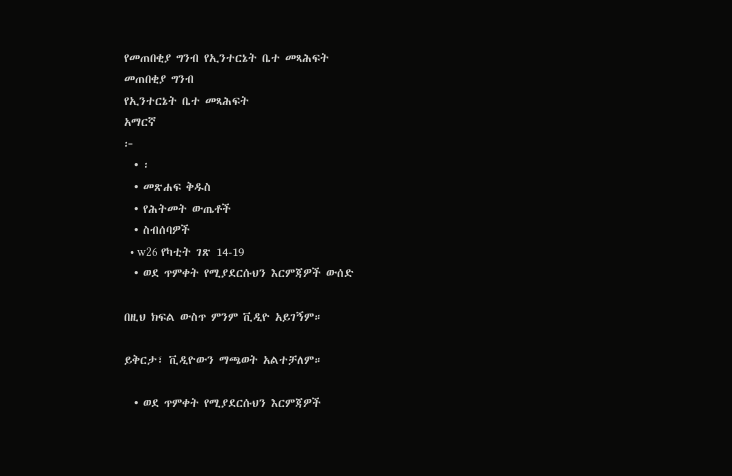የመጠበቂያ ግንብ የኢንተርኔት ቤተ መጻሕፍት
መጠበቂያ ግንብ
የኢንተርኔት ቤተ መጻሕፍት
አማርኛ
፦
  • ፡
  • መጽሐፍ ቅዱስ
  • የሕትመት ውጤቶች
  • ስብሰባዎች
  • w26 የካቲት ገጽ 14-19
  • ወደ ጥምቀት የሚያደርሱህን እርምጃዎች ውሰድ

በዚህ ክፍል ውስጥ ምንም ቪዲዮ አይገኝም።

ይቅርታ፣ ቪዲዮውን ማጫወት አልተቻለም።

  • ወደ ጥምቀት የሚያደርሱህን እርምጃዎች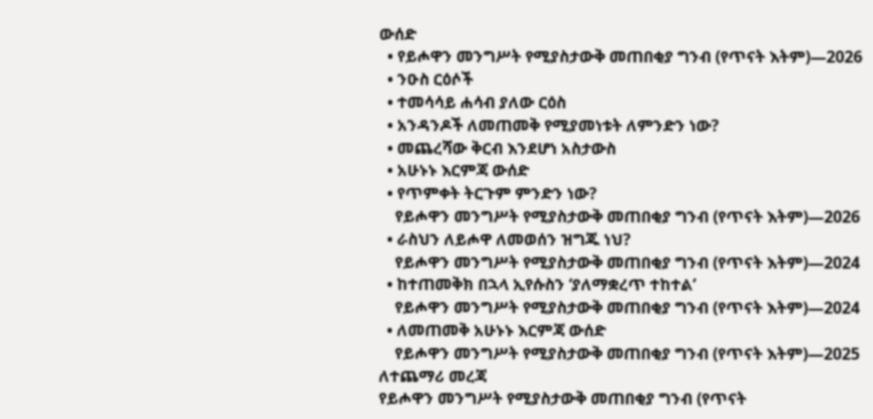ውሰድ
  • የይሖዋን መንግሥት የሚያስታውቅ መጠበቂያ ግንብ (የጥናት እትም)—2026
  • ንዑስ ርዕሶች
  • ተመሳሳይ ሐሳብ ያለው ርዕስ
  • አንዳንዶች ለመጠመቅ የሚያመነቱት ለምንድን ነው?
  • መጨረሻው ቅርብ እንደሆነ አስታውስ
  • አሁኑኑ እርምጃ ውሰድ
  • የጥምቀት ትርጉም ምንድን ነው?
    የይሖዋን መንግሥት የሚያስታውቅ መጠበቂያ ግንብ (የጥናት እትም)—2026
  • ራስህን ለይሖዋ ለመወሰን ዝግጁ ነህ?
    የይሖዋን መንግሥት የሚያስታውቅ መጠበቂያ ግንብ (የጥናት እትም)—2024
  • ከተጠመቅክ በኋላ ኢየሱስን ‘ያለማቋረጥ ተከተል’
    የይሖዋን መንግሥት የሚያስታውቅ መጠበቂያ ግንብ (የጥናት እትም)—2024
  • ለመጠመቅ አሁኑኑ እርምጃ ውሰድ
    የይሖዋን መንግሥት የሚያስታውቅ መጠበቂያ ግንብ (የጥናት እትም)—2025
ለተጨማሪ መረጃ
የይሖዋን መንግሥት የሚያስታውቅ መጠበቂያ ግንብ (የጥናት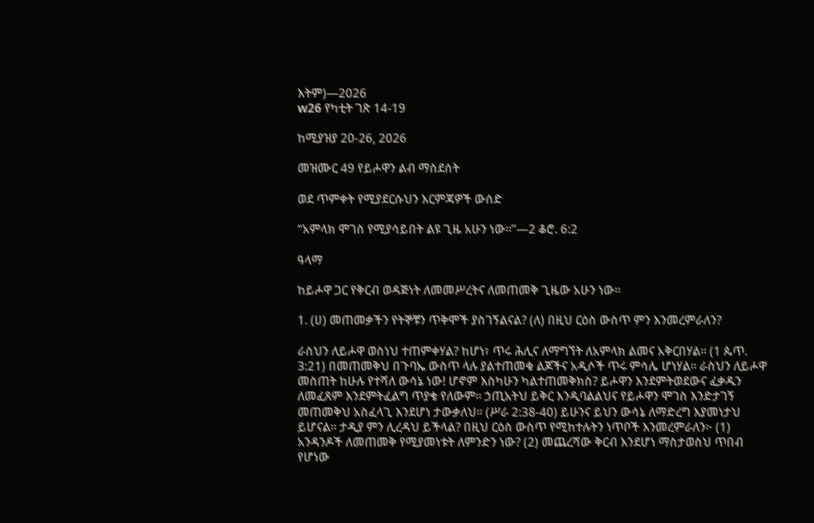እትም)—2026
w26 የካቲት ገጽ 14-19

ከሚያዝያ 20-26, 2026

መዝሙር 49 የይሖዋን ልብ ማስደሰት

ወደ ጥምቀት የሚያደርሱህን እርምጃዎች ውሰድ

“አምላክ ሞገስ የሚያሳይበት ልዩ ጊዜ አሁን ነው።”—2 ቆሮ. 6:2

ዓላማ

ከይሖዋ ጋር የቅርብ ወዳጅነት ለመመሥረትና ለመጠመቅ ጊዜው አሁን ነው።

1. (ሀ) መጠመቃችን የትኞቹን ጥቅሞች ያስገኝልናል? (ለ) በዚህ ርዕስ ውስጥ ምን እንመረምራለን?

ራስህን ለይሖዋ ወስነህ ተጠምቀሃል? ከሆነ፣ ጥሩ ሕሊና ለማግኘት ለአምላክ ልመና አቅርበሃል። (1 ጴጥ. 3:21) በመጠመቅህ በጉባኤ ውስጥ ላሉ ያልተጠመቁ ልጆችና አዲሶች ጥሩ ምሳሌ ሆነሃል። ራስህን ለይሖዋ መስጠት ከሁሉ የተሻለ ውሳኔ ነው! ሆኖም እስካሁን ካልተጠመቅክስ? ይሖዋን እንደምትወደውና ፈቃዱን ለመፈጸም እንደምትፈልግ ጥያቄ የለውም። ኃጢአትህ ይቅር እንዲባልልህና የይሖዋን ሞገስ እንድታገኝ መጠመቅህ አስፈላጊ እንደሆነ ታውቃለህ። (ሥራ 2:38-40) ይሁንና ይህን ውሳኔ ለማድረግ እያመነታህ ይሆናል። ታዲያ ምን ሊረዳህ ይችላል? በዚህ ርዕስ ውስጥ የሚከተሉትን ነጥቦች እንመረምራለን፦ (1) አንዳንዶች ለመጠመቅ የሚያመነቱት ለምንድን ነው? (2) መጨረሻው ቅርብ እንደሆነ ማስታወስህ ጥበብ የሆነው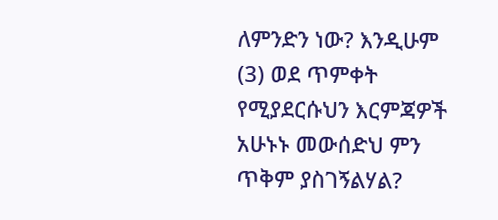ለምንድን ነው? እንዲሁም (3) ወደ ጥምቀት የሚያደርሱህን እርምጃዎች አሁኑኑ መውሰድህ ምን ጥቅም ያስገኝልሃል?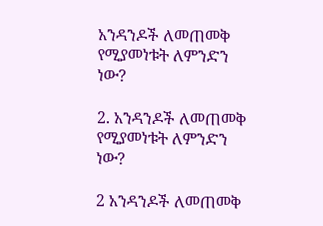አንዳንዶች ለመጠመቅ የሚያመነቱት ለምንድን ነው?

2. አንዳንዶች ለመጠመቅ የሚያመነቱት ለምንድን ነው?

2 አንዳንዶች ለመጠመቅ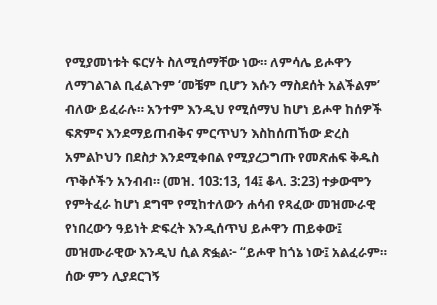የሚያመነቱት ፍርሃት ስለሚሰማቸው ነው። ለምሳሌ ይሖዋን ለማገልገል ቢፈልጉም ‘መቼም ቢሆን እሱን ማስደሰት አልችልም’ ብለው ይፈራሉ። አንተም እንዲህ የሚሰማህ ከሆነ ይሖዋ ከሰዎች ፍጽምና እንደማይጠብቅና ምርጥህን እስከሰጠኸው ድረስ አምልኮህን በደስታ እንደሚቀበል የሚያረጋግጡ የመጽሐፍ ቅዱስ ጥቅሶችን አንብብ። (መዝ. 103:13, 14፤ ቆላ. 3:23) ተቃውሞን የምትፈራ ከሆነ ደግሞ የሚከተለውን ሐሳብ የጻፈው መዝሙራዊ የነበረውን ዓይነት ድፍረት እንዲሰጥህ ይሖዋን ጠይቀው፤ መዝሙራዊው እንዲህ ሲል ጽፏል፦ “ይሖዋ ከጎኔ ነው፤ አልፈራም። ሰው ምን ሊያደርገኝ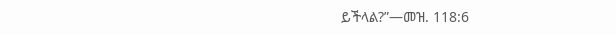ይችላል?”—መዝ. 118:6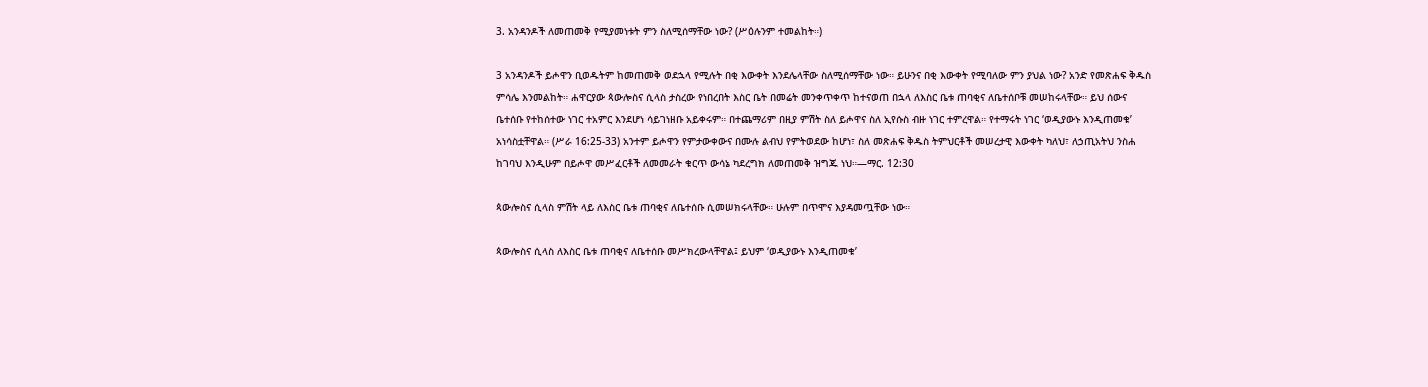3. አንዳንዶች ለመጠመቅ የሚያመነቱት ምን ስለሚሰማቸው ነው? (ሥዕሉንም ተመልከት።)

3 አንዳንዶች ይሖዋን ቢወዱትም ከመጠመቅ ወደኋላ የሚሉት በቂ እውቀት እንደሌላቸው ስለሚሰማቸው ነው። ይሁንና በቂ እውቀት የሚባለው ምን ያህል ነው? አንድ የመጽሐፍ ቅዱስ ምሳሌ እንመልከት። ሐዋርያው ጳውሎስና ሲላስ ታስረው የነበረበት እስር ቤት በመሬት መንቀጥቀጥ ከተናወጠ በኋላ ለእስር ቤቱ ጠባቂና ለቤተሰቦቹ መሠከሩላቸው። ይህ ሰውና ቤተሰቡ የተከሰተው ነገር ተአምር እንደሆነ ሳይገነዘቡ አይቀሩም። በተጨማሪም በዚያ ምሽት ስለ ይሖዋና ስለ ኢየሱስ ብዙ ነገር ተምረዋል። የተማሩት ነገር ‘ወዲያውኑ እንዲጠመቁ’ አነሳስቷቸዋል። (ሥራ 16:25-33) አንተም ይሖዋን የምታውቀውና በሙሉ ልብህ የምትወደው ከሆነ፣ ስለ መጽሐፍ ቅዱስ ትምህርቶች መሠረታዊ እውቀት ካለህ፣ ለኃጢአትህ ንስሐ ከገባህ እንዲሁም በይሖዋ መሥፈርቶች ለመመራት ቁርጥ ውሳኔ ካደረግክ ለመጠመቅ ዝግጁ ነህ።—ማር. 12:30

ጳውሎስና ሲላስ ምሽት ላይ ለእስር ቤቱ ጠባቂና ለቤተሰቡ ሲመሠክሩላቸው። ሁሉም በጥሞና እያዳመጧቸው ነው።

ጳውሎስና ሲላስ ለእስር ቤቱ ጠባቂና ለቤተሰቡ መሥክረውላቸዋል፤ ይህም ‘ወዲያውኑ እንዲጠመቁ’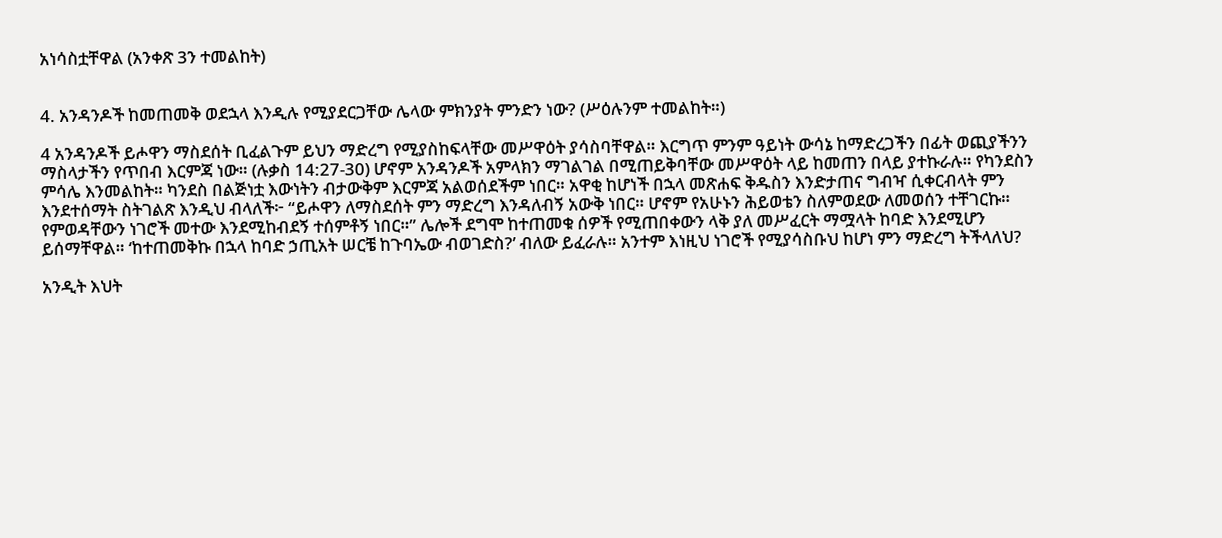አነሳስቷቸዋል (አንቀጽ 3ን ተመልከት)


4. አንዳንዶች ከመጠመቅ ወደኋላ እንዲሉ የሚያደርጋቸው ሌላው ምክንያት ምንድን ነው? (ሥዕሉንም ተመልከት።)

4 አንዳንዶች ይሖዋን ማስደሰት ቢፈልጉም ይህን ማድረግ የሚያስከፍላቸው መሥዋዕት ያሳስባቸዋል። እርግጥ ምንም ዓይነት ውሳኔ ከማድረጋችን በፊት ወጪያችንን ማስላታችን የጥበብ እርምጃ ነው። (ሉቃስ 14:27-30) ሆኖም አንዳንዶች አምላክን ማገልገል በሚጠይቅባቸው መሥዋዕት ላይ ከመጠን በላይ ያተኩራሉ። የካንደስን ምሳሌ እንመልከት። ካንደስ በልጅነቷ እውነትን ብታውቅም እርምጃ አልወሰደችም ነበር። አዋቂ ከሆነች በኋላ መጽሐፍ ቅዱስን እንድታጠና ግብዣ ሲቀርብላት ምን እንደተሰማት ስትገልጽ እንዲህ ብላለች፦ “ይሖዋን ለማስደሰት ምን ማድረግ እንዳለብኝ አውቅ ነበር። ሆኖም የአሁኑን ሕይወቴን ስለምወደው ለመወሰን ተቸገርኩ። የምወዳቸውን ነገሮች መተው እንደሚከብደኝ ተሰምቶኝ ነበር።” ሌሎች ደግሞ ከተጠመቁ ሰዎች የሚጠበቀውን ላቅ ያለ መሥፈርት ማሟላት ከባድ እንደሚሆን ይሰማቸዋል። ‘ከተጠመቅኩ በኋላ ከባድ ኃጢአት ሠርቼ ከጉባኤው ብወገድስ?’ ብለው ይፈራሉ። አንተም እነዚህ ነገሮች የሚያሳስቡህ ከሆነ ምን ማድረግ ትችላለህ?

አንዲት እህት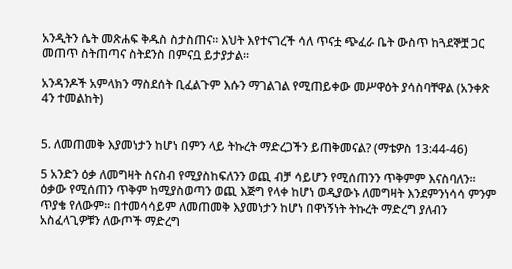አንዲትን ሴት መጽሐፍ ቅዱስ ስታስጠና። እህት እየተናገረች ሳለ ጥናቷ ጭፈራ ቤት ውስጥ ከጓደኞቿ ጋር መጠጥ ስትጠጣና ስትደንስ በምናቧ ይታያታል።

አንዳንዶች አምላክን ማስደሰት ቢፈልጉም እሱን ማገልገል የሚጠይቀው መሥዋዕት ያሳስባቸዋል (አንቀጽ 4ን ተመልከት)


5. ለመጠመቅ እያመነታን ከሆነ በምን ላይ ትኩረት ማድረጋችን ይጠቅመናል? (ማቴዎስ 13:44-46)

5 አንድን ዕቃ ለመግዛት ስናስብ የሚያስከፍለንን ወጪ ብቻ ሳይሆን የሚሰጠንን ጥቅምም እናስባለን። ዕቃው የሚሰጠን ጥቅም ከሚያስወጣን ወጪ እጅግ የላቀ ከሆነ ወዲያውኑ ለመግዛት እንደምንነሳሳ ምንም ጥያቄ የለውም። በተመሳሳይም ለመጠመቅ እያመነታን ከሆነ በዋነኝነት ትኩረት ማድረግ ያለብን አስፈላጊዎቹን ለውጦች ማድረግ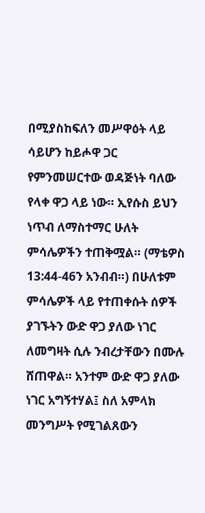በሚያስከፍለን መሥዋዕት ላይ ሳይሆን ከይሖዋ ጋር የምንመሠርተው ወዳጅነት ባለው የላቀ ዋጋ ላይ ነው። ኢየሱስ ይህን ነጥብ ለማስተማር ሁለት ምሳሌዎችን ተጠቅሟል። (ማቴዎስ 13:44-46ን አንብብ።) በሁለቱም ምሳሌዎች ላይ የተጠቀሱት ሰዎች ያገኙትን ውድ ዋጋ ያለው ነገር ለመግዛት ሲሉ ንብረታቸውን በሙሉ ሸጠዋል። አንተም ውድ ዋጋ ያለው ነገር አግኝተሃል፤ ስለ አምላክ መንግሥት የሚገልጸውን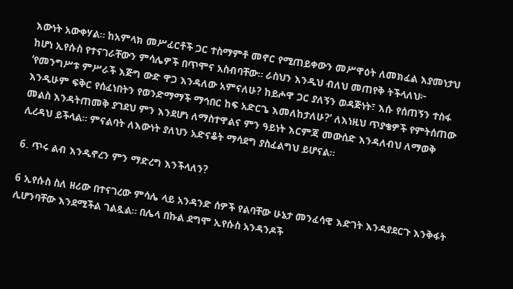እውነት አውቀሃል። ከአምላክ መሥፈርቶች ጋር ተስማምቶ መኖር የሚጠይቀውን መሥዋዕት ለመክፈል እያመነታህ ከሆነ ኢየሱስ የተናገራቸውን ምሳሌዎች በጥሞና አስብባቸው። ራስህን እንዲህ ብለህ መጠየቅ ትችላለህ፦ ‘የመንግሥቱ ምሥራች እጅግ ውድ ዋጋ እንዳለው አምናለሁ? ከይሖዋ ጋር ያለኝን ወዳጅነት፣ እሱ የሰጠኝን ተስፋ እንዲሁም ፍቅር የሰፈነበትን የወንድማማች ማኅበር ከፍ አድርጌ እመለከታለሁ?’ ለእነዚህ ጥያቄዎች የምትሰጠው መልስ እንዳትጠመቅ ያገደህ ምን እንደሆነ ለማስተዋልና ምን ዓይነት እርምጃ መውሰድ እንዳለብህ ለማወቅ ሊረዳህ ይችላል። ምናልባት ለእውነት ያለህን አድናቆት ማሳደግ ያስፈልግህ ይሆናል።

6. ጥሩ ልብ እንዲኖረን ምን ማድረግ እንችላለን?

6 ኢየሱስ ስለ ዘሪው በተናገረው ምሳሌ ላይ አንዳንድ ሰዎች የልባቸው ሁኔታ መንፈሳዊ እድገት እንዳያደርጉ እንቅፋት ሊሆንባቸው እንደሚችል ገልጿል። በሌላ በኩል ደግሞ ኢየሱስ አንዳንዶች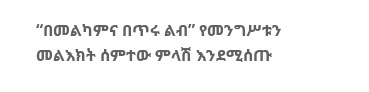“በመልካምና በጥሩ ልብ” የመንግሥቱን መልእክት ሰምተው ምላሽ እንደሚሰጡ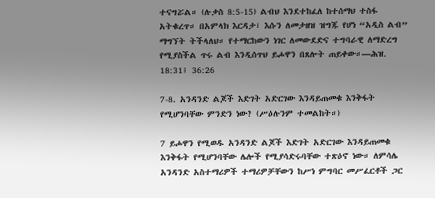ተናግሯል። (ሉቃስ 8:5-15) ልብህ እንደተከፈለ ከተሰማህ ተስፋ አትቁረጥ። በአምላክ እርዳታ፣ እሱን ለመታዘዝ ዝግጁ የሆነ “አዲስ ልብ” ማግኘት ትችላለህ። የተማርከውን ነገር ለመውደድና ተግባራዊ ለማድረግ የሚያስችል ጥሩ ልብ እንዲሰጥህ ይሖዋን በጸሎት ጠይቀው።—ሕዝ. 18:31፤ 36:26

7-8. አንዳንድ ልጆች እድገት አድርገው እንዳይጠመቁ እንቅፋት የሚሆንባቸው ምንድን ነው? (ሥዕሉንም ተመልከት።)

7 ይሖዋን የሚወዱ አንዳንድ ልጆች እድገት አድርገው እንዳይጠመቁ እንቅፋት የሚሆንባቸው ሌሎች የሚያሳድሩባቸው ተጽዕኖ ነው። ለምሳሌ አንዳንድ አስተማሪዎች ተማሪዎቻቸውን ከሥነ ምግባር መሥፈርቶች ጋር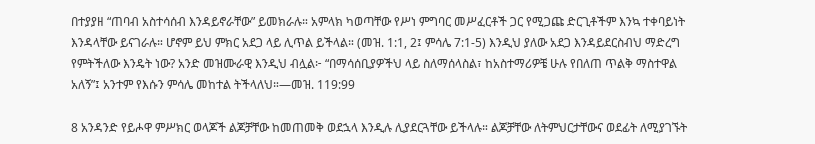በተያያዘ “ጠባብ አስተሳሰብ እንዳይኖራቸው” ይመክራሉ። አምላክ ካወጣቸው የሥነ ምግባር መሥፈርቶች ጋር የሚጋጩ ድርጊቶችም እንኳ ተቀባይነት እንዳላቸው ይናገራሉ። ሆኖም ይህ ምክር አደጋ ላይ ሊጥል ይችላል። (መዝ. 1:1, 2፤ ምሳሌ 7:1-5) እንዲህ ያለው አደጋ እንዳይደርስብህ ማድረግ የምትችለው እንዴት ነው? አንድ መዝሙራዊ እንዲህ ብሏል፦ “በማሳሰቢያዎችህ ላይ ስለማሰላስል፣ ከአስተማሪዎቼ ሁሉ የበለጠ ጥልቅ ማስተዋል አለኝ”፤ አንተም የእሱን ምሳሌ መከተል ትችላለህ።—መዝ. 119:99

8 አንዳንድ የይሖዋ ምሥክር ወላጆች ልጆቻቸው ከመጠመቅ ወደኋላ እንዲሉ ሊያደርጓቸው ይችላሉ። ልጆቻቸው ለትምህርታቸውና ወደፊት ለሚያገኙት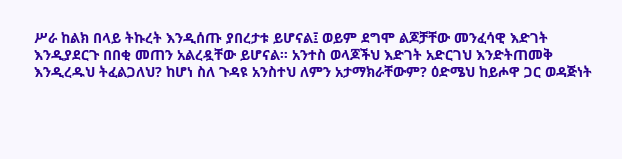ሥራ ከልክ በላይ ትኩረት እንዲሰጡ ያበረታቱ ይሆናል፤ ወይም ደግሞ ልጆቻቸው መንፈሳዊ እድገት እንዲያደርጉ በበቂ መጠን አልረዷቸው ይሆናል። አንተስ ወላጆችህ እድገት አድርገህ እንድትጠመቅ እንዲረዱህ ትፈልጋለህ? ከሆነ ስለ ጉዳዩ አንስተህ ለምን አታማክራቸውም? ዕድሜህ ከይሖዋ ጋር ወዳጅነት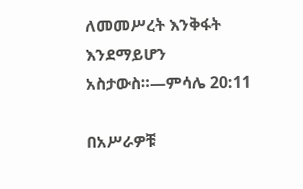ለመመሥረት እንቅፋት እንደማይሆን አስታውስ።—ምሳሌ 20:11

በአሥራዎቹ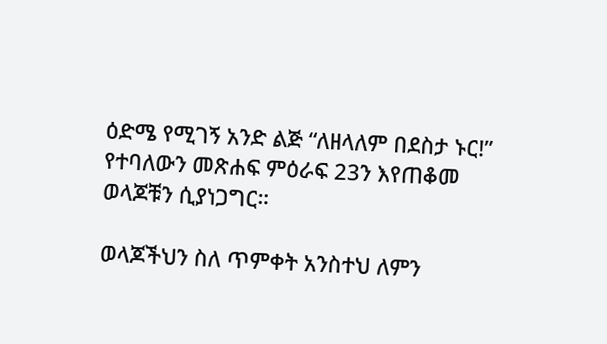ዕድሜ የሚገኝ አንድ ልጅ “ለዘላለም በደስታ ኑር!” የተባለውን መጽሐፍ ምዕራፍ 23ን እየጠቆመ ወላጆቹን ሲያነጋግር።

ወላጆችህን ስለ ጥምቀት አንስተህ ለምን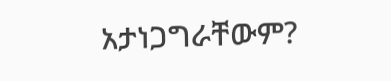አታነጋግራቸውም?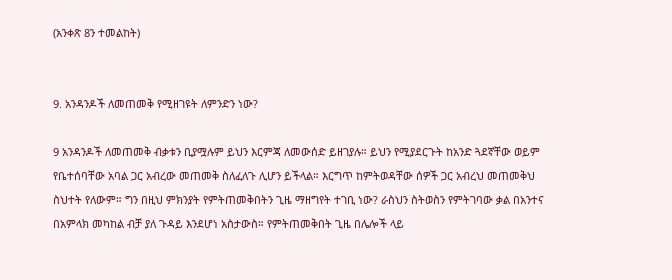(አንቀጽ 8ን ተመልከት)


9. አንዳንዶች ለመጠመቅ የሚዘገዩት ለምንድን ነው?

9 አንዳንዶች ለመጠመቅ ብቃቱን ቢያሟሉም ይህን እርምጃ ለመውሰድ ይዘገያሉ። ይህን የሚያደርጉት ከአንድ ጓደኛቸው ወይም የቤተሰባቸው አባል ጋር አብረው መጠመቅ ስለፈለጉ ሊሆን ይችላል። እርግጥ ከምትወዳቸው ሰዎች ጋር አብረህ መጠመቅህ ስህተት የለውም። ግን በዚህ ምክንያት የምትጠመቅበትን ጊዜ ማዘግየት ተገቢ ነው? ራስህን ስትወስን የምትገባው ቃል በአንተና በአምላክ መካከል ብቻ ያለ ጉዳይ እንደሆነ አስታውስ። የምትጠመቅበት ጊዜ በሌሎች ላይ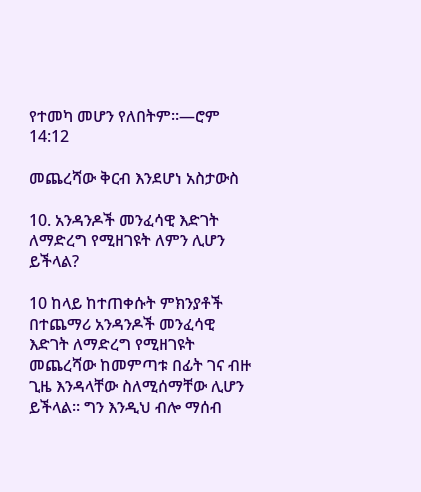የተመካ መሆን የለበትም።—ሮም 14:12

መጨረሻው ቅርብ እንደሆነ አስታውስ

10. አንዳንዶች መንፈሳዊ እድገት ለማድረግ የሚዘገዩት ለምን ሊሆን ይችላል?

10 ከላይ ከተጠቀሱት ምክንያቶች በተጨማሪ አንዳንዶች መንፈሳዊ እድገት ለማድረግ የሚዘገዩት መጨረሻው ከመምጣቱ በፊት ገና ብዙ ጊዜ እንዳላቸው ስለሚሰማቸው ሊሆን ይችላል። ግን እንዲህ ብሎ ማሰብ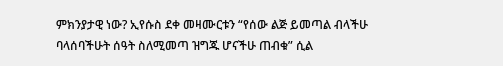ምክንያታዊ ነው? ኢየሱስ ደቀ መዛሙርቱን “የሰው ልጅ ይመጣል ብላችሁ ባላሰባችሁት ሰዓት ስለሚመጣ ዝግጁ ሆናችሁ ጠብቁ” ሲል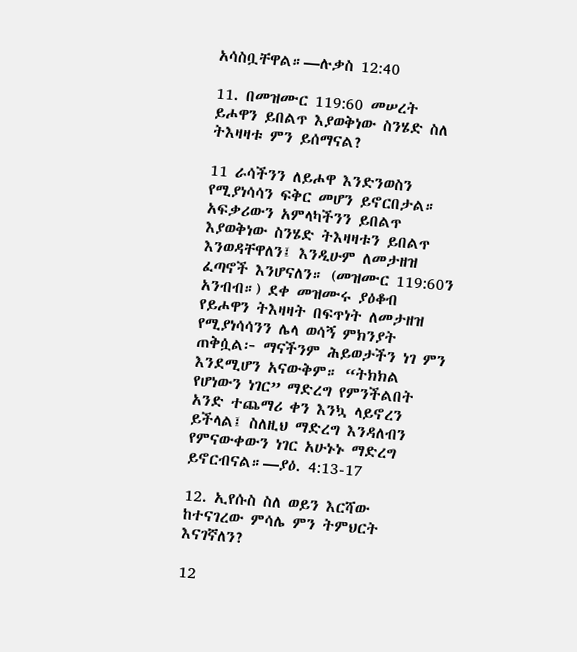አሳስቧቸዋል።—ሉቃስ 12:40

11. በመዝሙር 119:60 መሠረት ይሖዋን ይበልጥ እያወቅነው ስንሄድ ስለ ትእዛዛቱ ምን ይሰማናል?

11 ራሳችንን ለይሖዋ እንድንወስን የሚያነሳሳን ፍቅር መሆን ይኖርበታል። አፍቃሪውን አምላካችንን ይበልጥ እያወቅነው ስንሄድ ትእዛዛቱን ይበልጥ እንወዳቸዋለን፤ እንዲሁም ለመታዘዝ ፈጣኖች እንሆናለን። (መዝሙር 119:60ን አንብብ።) ደቀ መዝሙሩ ያዕቆብ የይሖዋን ትእዛዛት በፍጥነት ለመታዘዝ የሚያነሳሳንን ሌላ ወሳኝ ምክንያት ጠቅሷል፦ ማናችንም ሕይወታችን ነገ ምን እንደሚሆን አናውቅም። “ትክክል የሆነውን ነገር” ማድረግ የምንችልበት አንድ ተጨማሪ ቀን እንኳ ላይኖረን ይችላል፤ ስለዚህ ማድረግ እንዳለብን የምናውቀውን ነገር አሁኑኑ ማድረግ ይኖርብናል።—ያዕ. 4:13-17

12. ኢየሱስ ስለ ወይን እርሻው ከተናገረው ምሳሌ ምን ትምህርት እናገኛለን?

12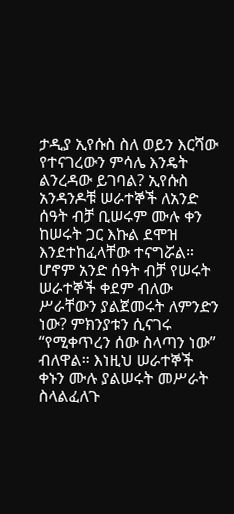ታዲያ ኢየሱስ ስለ ወይን እርሻው የተናገረውን ምሳሌ እንዴት ልንረዳው ይገባል? ኢየሱስ አንዳንዶቹ ሠራተኞች ለአንድ ሰዓት ብቻ ቢሠሩም ሙሉ ቀን ከሠሩት ጋር እኩል ደሞዝ እንደተከፈላቸው ተናግሯል። ሆኖም አንድ ሰዓት ብቻ የሠሩት ሠራተኞች ቀደም ብለው ሥራቸውን ያልጀመሩት ለምንድን ነው? ምክንያቱን ሲናገሩ “የሚቀጥረን ሰው ስላጣን ነው” ብለዋል። እነዚህ ሠራተኞች ቀኑን ሙሉ ያልሠሩት መሥራት ስላልፈለጉ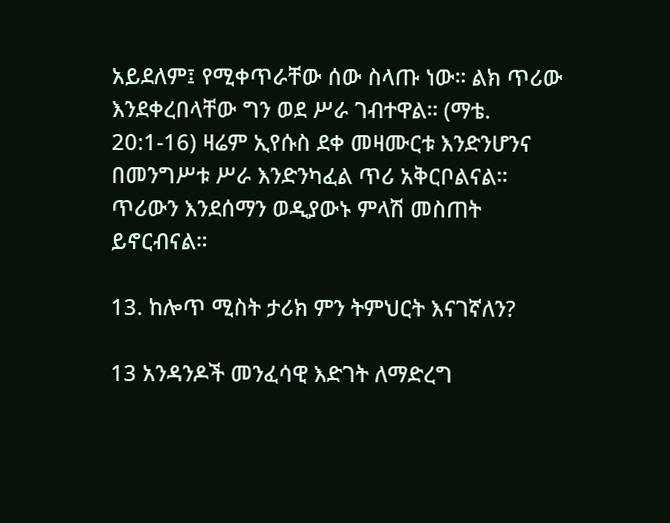አይደለም፤ የሚቀጥራቸው ሰው ስላጡ ነው። ልክ ጥሪው እንደቀረበላቸው ግን ወደ ሥራ ገብተዋል። (ማቴ. 20:1-16) ዛሬም ኢየሱስ ደቀ መዛሙርቱ እንድንሆንና በመንግሥቱ ሥራ እንድንካፈል ጥሪ አቅርቦልናል። ጥሪውን እንደሰማን ወዲያውኑ ምላሽ መስጠት ይኖርብናል።

13. ከሎጥ ሚስት ታሪክ ምን ትምህርት እናገኛለን?

13 አንዳንዶች መንፈሳዊ እድገት ለማድረግ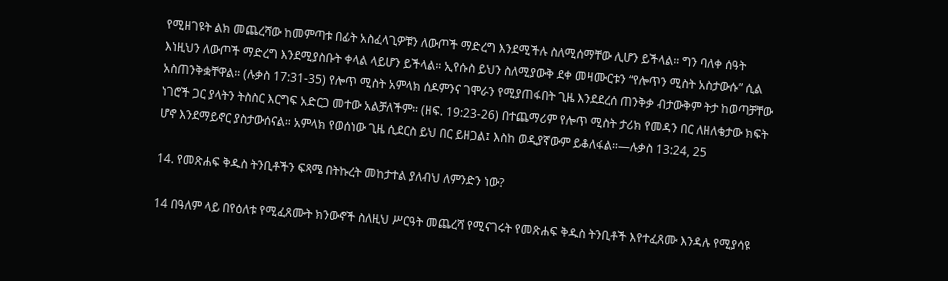የሚዘገዩት ልክ መጨረሻው ከመምጣቱ በፊት አስፈላጊዎቹን ለውጦች ማድረግ እንደሚችሉ ስለሚሰማቸው ሊሆን ይችላል። ግን ባለቀ ሰዓት እነዚህን ለውጦች ማድረግ እንደሚያስቡት ቀላል ላይሆን ይችላል። ኢየሱስ ይህን ስለሚያውቅ ደቀ መዛሙርቱን “የሎጥን ሚስት አስታውሱ” ሲል አስጠንቅቋቸዋል። (ሉቃስ 17:31-35) የሎጥ ሚስት አምላክ ሰዶምንና ገሞራን የሚያጠፋበት ጊዜ እንደደረሰ ጠንቅቃ ብታውቅም ትታ ከወጣቻቸው ነገሮች ጋር ያላትን ትስስር እርግፍ አድርጋ መተው አልቻለችም። (ዘፍ. 19:23-26) በተጨማሪም የሎጥ ሚስት ታሪክ የመዳን በር ለዘለቄታው ክፍት ሆኖ እንደማይኖር ያስታውሰናል። አምላክ የወሰነው ጊዜ ሲደርስ ይህ በር ይዘጋል፤ እስከ ወዲያኛውም ይቆለፋል።—ሉቃስ 13:24, 25

14. የመጽሐፍ ቅዱስ ትንቢቶችን ፍጻሜ በትኩረት መከታተል ያለብህ ለምንድን ነው?

14 በዓለም ላይ በየዕለቱ የሚፈጸሙት ክንውኖች ስለዚህ ሥርዓት መጨረሻ የሚናገሩት የመጽሐፍ ቅዱስ ትንቢቶች እየተፈጸሙ እንዳሉ የሚያሳዩ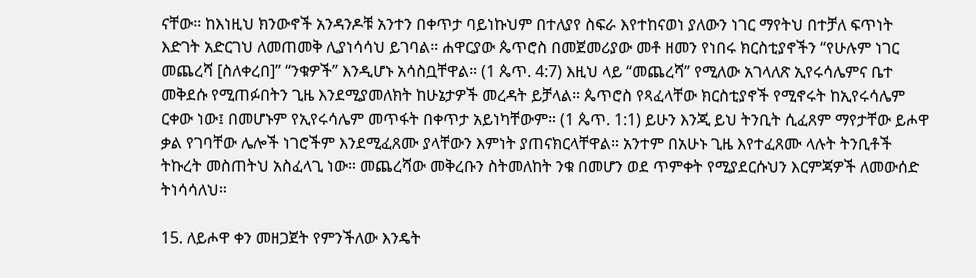ናቸው። ከእነዚህ ክንውኖች አንዳንዶቹ አንተን በቀጥታ ባይነኩህም በተለያየ ስፍራ እየተከናወነ ያለውን ነገር ማየትህ በተቻለ ፍጥነት እድገት አድርገህ ለመጠመቅ ሊያነሳሳህ ይገባል። ሐዋርያው ጴጥሮስ በመጀመሪያው መቶ ዘመን የነበሩ ክርስቲያኖችን “የሁሉም ነገር መጨረሻ [ስለቀረበ]” “ንቁዎች” እንዲሆኑ አሳስቧቸዋል። (1 ጴጥ. 4:7) እዚህ ላይ “መጨረሻ” የሚለው አገላለጽ ኢየሩሳሌምና ቤተ መቅደሱ የሚጠፉበትን ጊዜ እንደሚያመለክት ከሁኔታዎች መረዳት ይቻላል። ጴጥሮስ የጻፈላቸው ክርስቲያኖች የሚኖሩት ከኢየሩሳሌም ርቀው ነው፤ በመሆኑም የኢየሩሳሌም መጥፋት በቀጥታ አይነካቸውም። (1 ጴጥ. 1:1) ይሁን እንጂ ይህ ትንቢት ሲፈጸም ማየታቸው ይሖዋ ቃል የገባቸው ሌሎች ነገሮችም እንደሚፈጸሙ ያላቸውን እምነት ያጠናክርላቸዋል። አንተም በአሁኑ ጊዜ እየተፈጸሙ ላሉት ትንቢቶች ትኩረት መስጠትህ አስፈላጊ ነው። መጨረሻው መቅረቡን ስትመለከት ንቁ በመሆን ወደ ጥምቀት የሚያደርሱህን እርምጃዎች ለመውሰድ ትነሳሳለህ።

15. ለይሖዋ ቀን መዘጋጀት የምንችለው እንዴት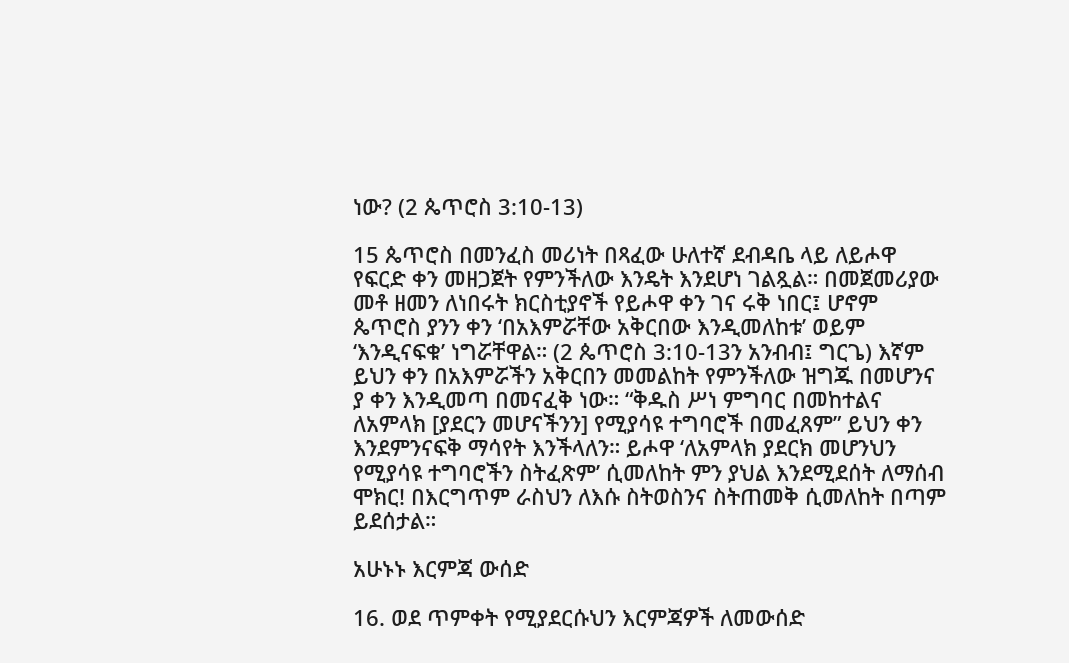ነው? (2 ጴጥሮስ 3:10-13)

15 ጴጥሮስ በመንፈስ መሪነት በጻፈው ሁለተኛ ደብዳቤ ላይ ለይሖዋ የፍርድ ቀን መዘጋጀት የምንችለው እንዴት እንደሆነ ገልጿል። በመጀመሪያው መቶ ዘመን ለነበሩት ክርስቲያኖች የይሖዋ ቀን ገና ሩቅ ነበር፤ ሆኖም ጴጥሮስ ያንን ቀን ‘በአእምሯቸው አቅርበው እንዲመለከቱ’ ወይም ‘እንዲናፍቁ’ ነግሯቸዋል። (2 ጴጥሮስ 3:10-13ን አንብብ፤ ግርጌ) እኛም ይህን ቀን በአእምሯችን አቅርበን መመልከት የምንችለው ዝግጁ በመሆንና ያ ቀን እንዲመጣ በመናፈቅ ነው። “ቅዱስ ሥነ ምግባር በመከተልና ለአምላክ [ያደርን መሆናችንን] የሚያሳዩ ተግባሮች በመፈጸም” ይህን ቀን እንደምንናፍቅ ማሳየት እንችላለን። ይሖዋ ‘ለአምላክ ያደርክ መሆንህን የሚያሳዩ ተግባሮችን ስትፈጽም’ ሲመለከት ምን ያህል እንደሚደሰት ለማሰብ ሞክር! በእርግጥም ራስህን ለእሱ ስትወስንና ስትጠመቅ ሲመለከት በጣም ይደሰታል።

አሁኑኑ እርምጃ ውሰድ

16. ወደ ጥምቀት የሚያደርሱህን እርምጃዎች ለመውሰድ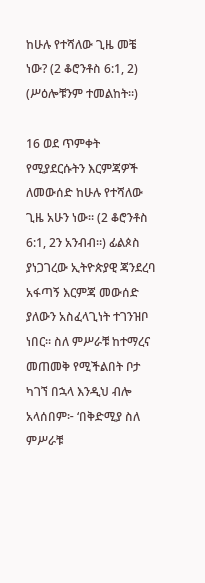ከሁሉ የተሻለው ጊዜ መቼ ነው? (2 ቆሮንቶስ 6:1, 2) (ሥዕሎቹንም ተመልከት።)

16 ወደ ጥምቀት የሚያደርሱትን እርምጃዎች ለመውሰድ ከሁሉ የተሻለው ጊዜ አሁን ነው። (2 ቆሮንቶስ 6:1, 2ን አንብብ።) ፊልጶስ ያነጋገረው ኢትዮጵያዊ ጃንደረባ አፋጣኝ እርምጃ መውሰድ ያለውን አስፈላጊነት ተገንዝቦ ነበር። ስለ ምሥራቹ ከተማረና መጠመቅ የሚችልበት ቦታ ካገኘ በኋላ እንዲህ ብሎ አላሰበም፦ ‘በቅድሚያ ስለ ምሥራቹ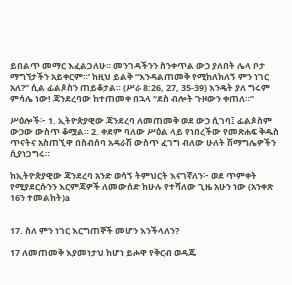ይበልጥ መማር እፈልጋለሁ። መንገዳችንን ስንቀጥል ውኃ ያለበት ሌላ ቦታ ማግኘታችን አይቀርም።’ ከዚህ ይልቅ “እንዳልጠመቅ የሚከለክለኝ ምን ነገር አለ?” ሲል ፊልጶስን ጠይቆታል። (ሥራ 8:26, 27, 35-39) እንዴት ያለ ግሩም ምሳሌ ነው! ጃንደረባው ከተጠመቀ በኋላ “ደስ ብሎት ጉዞውን ቀጠለ።”

ሥዕሎች፦ 1. ኢትዮጵያዊው ጃንደረባ ለመጠመቅ ወደ ውኃ ሲገባ፤ ፊልጶስም ውኃው ውስጥ ቆሟል። 2. ቀደም ባለው ሥዕል ላይ የነበረችው የመጽሐፍ ቅዱስ ጥናትና አስጠኚዋ በስብሰባ አዳራሽ ውስጥ ፈገግ ብለው ሁለት ሽማግሌዎችን ሲያነጋግሩ።

ከኢትዮጵያዊው ጃንደረባ አንድ ወሳኝ ትምህርት እናገኛለን፦ ወደ ጥምቀት የሚያደርሱንን እርምጃዎች ለመውሰድ ከሁሉ የተሻለው ጊዜ አሁን ነው (አንቀጽ 16ን ተመልከት)a


17. ስለ ምን ነገር እርግጠኞች መሆን እንችላለን?

17 ለመጠመቅ እያመነታህ ከሆነ ይሖዋ የቅርብ ወዳጁ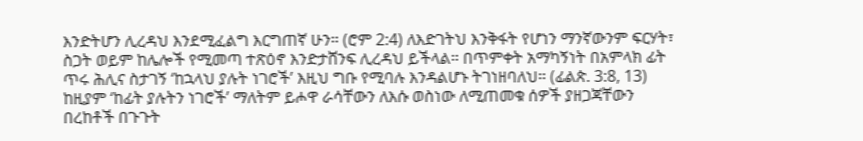እንድትሆን ሊረዳህ እንደሚፈልግ እርግጠኛ ሁን። (ሮም 2:4) ለእድገትህ እንቅፋት የሆነን ማንኛውንም ፍርሃት፣ ስጋት ወይም ከሌሎች የሚመጣ ተጽዕኖ እንድታሸንፍ ሊረዳህ ይችላል። በጥምቀት አማካኝነት በአምላክ ፊት ጥሩ ሕሊና ስታገኝ ‘ከኋላህ ያሉት ነገሮች’ እዚህ ግቡ የሚባሉ እንዳልሆኑ ትገነዘባለህ። (ፊልጵ. 3:8, 13) ከዚያም ‘ከፊት ያሉትን ነገሮች’ ማለትም ይሖዋ ራሳቸውን ለእሱ ወስነው ለሚጠመቁ ሰዎች ያዘጋጃቸውን በረከቶች በጉጉት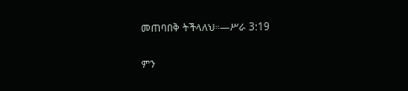መጠባበቅ ትችላለህ።—ሥራ 3:19

ምን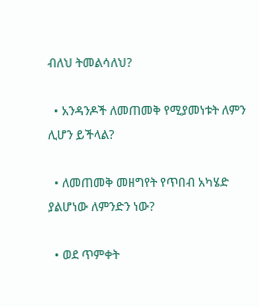ብለህ ትመልሳለህ?

  • አንዳንዶች ለመጠመቅ የሚያመነቱት ለምን ሊሆን ይችላል?

  • ለመጠመቅ መዘግየት የጥበብ አካሄድ ያልሆነው ለምንድን ነው?

  • ወደ ጥምቀት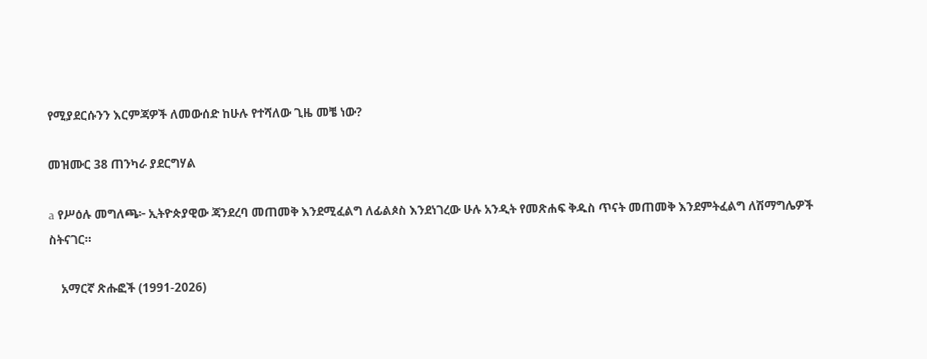የሚያደርሱንን እርምጃዎች ለመውሰድ ከሁሉ የተሻለው ጊዜ መቼ ነው?

መዝሙር 38 ጠንካራ ያደርግሃል

a የሥዕሉ መግለጫ፦ ኢትዮጵያዊው ጃንደረባ መጠመቅ እንደሚፈልግ ለፊልጶስ እንደነገረው ሁሉ አንዲት የመጽሐፍ ቅዱስ ጥናት መጠመቅ እንደምትፈልግ ለሽማግሌዎች ስትናገር።

    አማርኛ ጽሑፎች (1991-2026)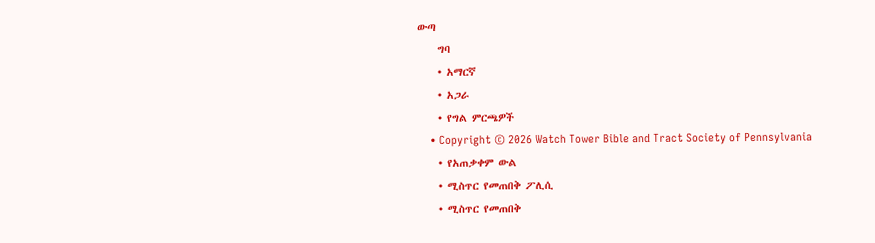ውጣ
    ግባ
    • አማርኛ
    • አጋራ
    • የግል ምርጫዎች
    • Copyright © 2026 Watch Tower Bible and Tract Society of Pennsylvania
    • የአጠቃቀም ውል
    • ሚስጥር የመጠበቅ ፖሊሲ
    • ሚስጥር የመጠበቅ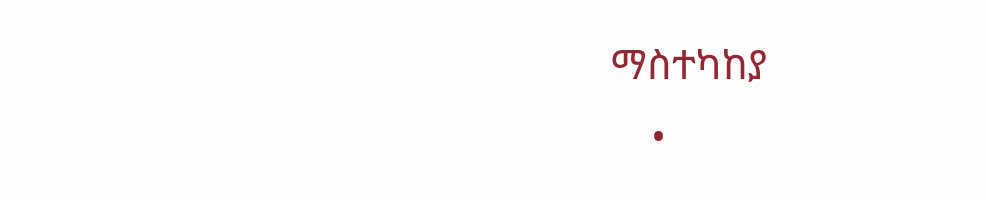ማስተካከያ
    •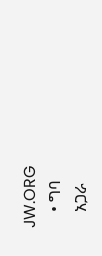JW.ORG
    • ግባ
    አጋራ